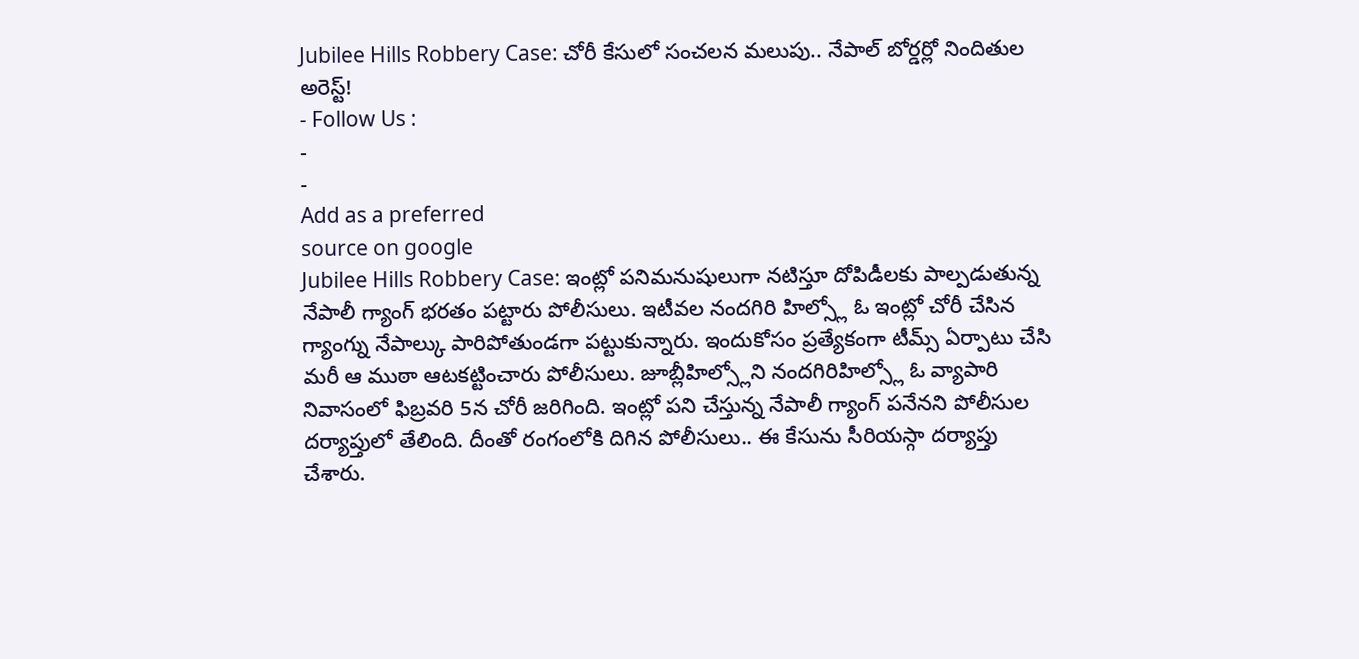Jubilee Hills Robbery Case: చోరీ కేసులో సంచలన మలుపు.. నేపాల్ బోర్డర్లో నిందితుల అరెస్ట్!
- Follow Us :
-
-
Add as a preferred
source on google
Jubilee Hills Robbery Case: ఇంట్లో పనిమనుషులుగా నటిస్తూ దోపిడీలకు పాల్పడుతున్న నేపాలీ గ్యాంగ్ భరతం పట్టారు పోలీసులు. ఇటీవల నందగిరి హిల్స్లో ఓ ఇంట్లో చోరీ చేసిన గ్యాంగ్ను నేపాల్కు పారిపోతుండగా పట్టుకున్నారు. ఇందుకోసం ప్రత్యేకంగా టీమ్స్ ఏర్పాటు చేసి మరీ ఆ ముఠా ఆటకట్టించారు పోలీసులు. జూబ్లీహిల్స్లోని నందగిరిహిల్స్లో ఓ వ్యాపారి నివాసంలో ఫిబ్రవరి 5న చోరీ జరిగింది. ఇంట్లో పని చేస్తున్న నేపాలీ గ్యాంగ్ పనేనని పోలీసుల దర్యాప్తులో తేలింది. దీంతో రంగంలోకి దిగిన పోలీసులు.. ఈ కేసును సీరియస్గా దర్యాప్తు చేశారు.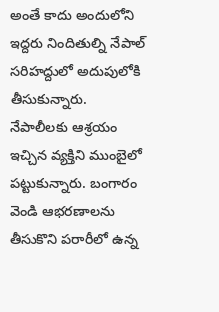అంతే కాదు అందులోని ఇద్దరు నిందితుల్ని నేపాల్ సరిహద్దులో అదుపులోకి తీసుకున్నారు. నేపాలీలకు ఆశ్రయం ఇచ్చిన వ్యక్తిని ముంబైలో పట్టుకున్నారు. బంగారం వెండి ఆభరణాలను తీసుకొని పరారీలో ఉన్న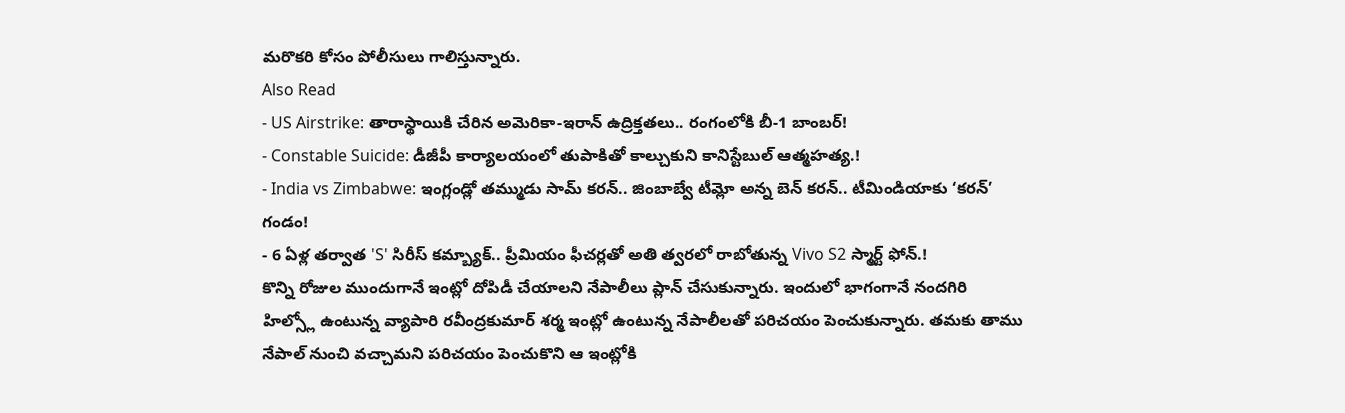మరొకరి కోసం పోలీసులు గాలిస్తున్నారు.
Also Read
- US Airstrike: తారాస్థాయికి చేరిన అమెరికా-ఇరాన్ ఉద్రిక్తతలు.. రంగంలోకి బీ-1 బాంబర్!
- Constable Suicide: డీజీపీ కార్యాలయంలో తుపాకితో కాల్చుకుని కానిస్టేబుల్ ఆత్మహత్య.!
- India vs Zimbabwe: ఇంగ్లండ్లో తమ్ముడు సామ్ కరన్.. జింబాబ్వే టీమ్లో అన్న బెన్ కరన్.. టీమిండియాకు ‘కరన్’ గండం!
- 6 ఏళ్ల తర్వాత 'S' సిరీస్ కమ్బ్యాక్.. ప్రీమియం ఫీచర్లతో అతి త్వరలో రాబోతున్న Vivo S2 స్మార్ట్ ఫోన్.!
కొన్ని రోజుల ముందుగానే ఇంట్లో దోపిడీ చేయాలని నేపాలీలు ప్లాన్ చేసుకున్నారు. ఇందులో భాగంగానే నందగిరి హిల్స్లో ఉంటున్న వ్యాపారి రవీంద్రకుమార్ శర్మ ఇంట్లో ఉంటున్న నేపాలీలతో పరిచయం పెంచుకున్నారు. తమకు తాము నేపాల్ నుంచి వచ్చామని పరిచయం పెంచుకొని ఆ ఇంట్లోకి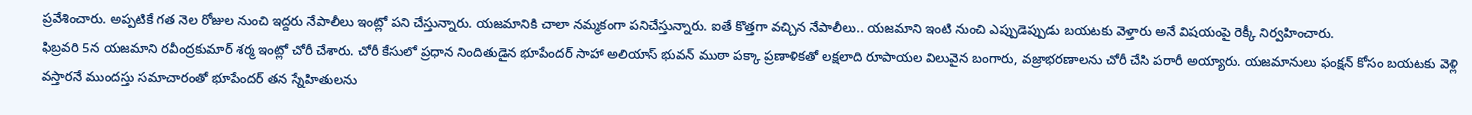ప్రవేశించారు. అప్పటికే గత నెల రోజుల నుంచి ఇద్దరు నేపాలీలు ఇంట్లో పని చేస్తున్నారు. యజమానికి చాలా నమ్మకంగా పనిచేస్తున్నారు. ఐతే కొత్తగా వచ్చిన నేపాలీలు.. యజమాని ఇంటి నుంచి ఎప్పుడెప్పుడు బయటకు వెళ్తారు అనే విషయంపై రెక్కీ నిర్వహించారు.
ఫిబ్రవరి 5న యజమాని రవీంద్రకుమార్ శర్మ ఇంట్లో చోరీ చేశారు. చోరీ కేసులో ప్రధాన నిందితుడైన భూపేందర్ సాహా అలియాస్ భువన్ ముఠా పక్కా ప్రణాళికతో లక్షలాది రూపాయల విలువైన బంగారు, వజ్రాభరణాలను చోరీ చేసి పరారీ అయ్యారు. యజమానులు ఫంక్షన్ కోసం బయటకు వెళ్లి వస్తారనే ముందస్తు సమాచారంతో భూపేందర్ తన స్నేహితులను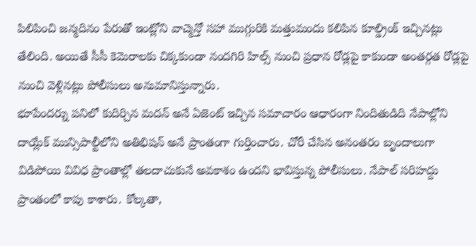పిలిపించి జన్మదినం పేరుతో ఇంట్లోని వాచ్మెన్తో సహా ముగ్గురికి మత్తుమందు కలిపిన కూల్డ్రింక్ ఇచ్చినట్లు తేలింది. అయితే సీసీ కెమెరాలకు చిక్కకుండా నందగిరి హిల్స్ నుంచి ప్రధాన రోడ్లపై కాకుండా అంతర్గత రోడ్లపై నుంచి వెళ్లినట్లు పోలీసులు అనుమానిస్తున్నారు.
భూపేందర్ను పనిలో కుదిర్చిన మదన్ అనే ఏజెంట్ ఇచ్చిన సమాచారం ఆధారంగా నిందితుడిది నేపాల్లోని దాయ్లేక్ మున్సిపాల్టీలోని అతిభిషన్ అనే ప్రాంతంగా గుర్తించారు. చోరీ చేసిన అనంతరం బృందాలుగా విడిపోయి వివిధ ప్రాంతాల్లో తలదాచుకునే అవకాశం ఉందని భావిస్తున్న పోలీసులు. నేపాల్ సరిహద్దు ప్రాంతంలో కాపు కాశారు. కోల్కతా,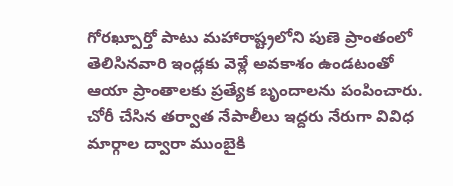గోరఖ్పూర్తో పాటు మహారాష్ట్రలోని పుణె ప్రాంతంలో తెలిసినవారి ఇండ్లకు వెళ్లే అవకాశం ఉండటంతో ఆయా ప్రాంతాలకు ప్రత్యేక బృందాలను పంపించారు. చోరీ చేసిన తర్వాత నేపాలీలు ఇద్దరు నేరుగా వివిధ మార్గాల ద్వారా ముంబైకి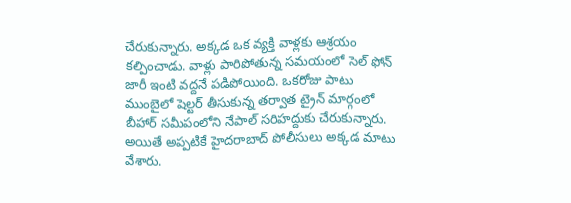చేరుకున్నారు. అక్కడ ఒక వ్యక్తి వాళ్లకు ఆశ్రయం కల్పించాడు. వాళ్లు పారిపోతున్న సమయంలో సెల్ ఫోన్ జారీ ఇంటి వద్దనే పడిపోయింది. ఒకరోజు పాటు ముంబైలో షెల్టర్ తీసుకున్న తర్వాత ట్రైన్ మార్గంలో బీహార్ సమీపంలోని నేపాల్ సరిహద్దుకు చేరుకున్నారు. అయితే అప్పటికే హైదరాబాద్ పోలీసులు అక్కడ మాటు వేశారు.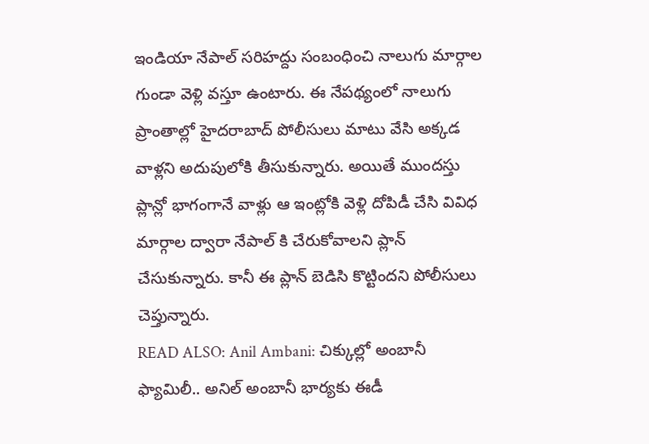ఇండియా నేపాల్ సరిహద్దు సంబంధించి నాలుగు మార్గాల గుండా వెళ్లి వస్తూ ఉంటారు. ఈ నేపథ్యంలో నాలుగు ప్రాంతాల్లో హైదరాబాద్ పోలీసులు మాటు వేసి అక్కడ వాళ్లని అదుపులోకి తీసుకున్నారు. అయితే ముందస్తు ప్లాన్లో భాగంగానే వాళ్లు ఆ ఇంట్లోకి వెళ్లి దోపిడీ చేసి వివిధ మార్గాల ద్వారా నేపాల్ కి చేరుకోవాలని ప్లాన్ చేసుకున్నారు. కానీ ఈ ప్లాన్ బెడిసి కొట్టిందని పోలీసులు చెప్తున్నారు.
READ ALSO: Anil Ambani: చిక్కుల్లో అంబానీ ఫ్యామిలీ.. అనిల్ అంబానీ భార్యకు ఈడీ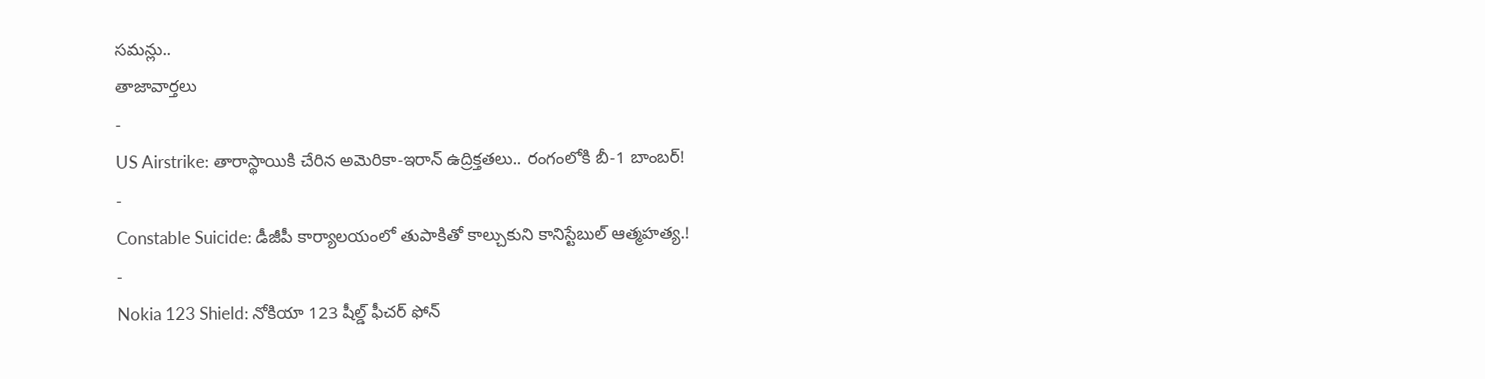సమన్లు..
తాజావార్తలు
-
US Airstrike: తారాస్థాయికి చేరిన అమెరికా-ఇరాన్ ఉద్రిక్తతలు.. రంగంలోకి బీ-1 బాంబర్!
-
Constable Suicide: డీజీపీ కార్యాలయంలో తుపాకితో కాల్చుకుని కానిస్టేబుల్ ఆత్మహత్య.!
-
Nokia 123 Shield: నోకియా 123 షీల్డ్ ఫీచర్ ఫోన్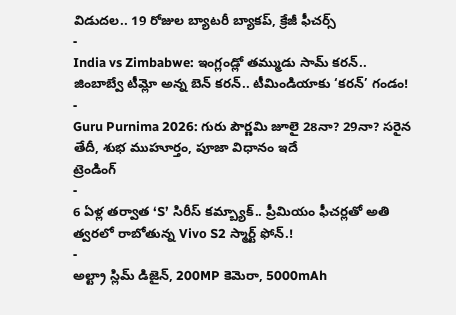విడుదల.. 19 రోజుల బ్యాటరీ బ్యాకప్, క్రేజీ ఫీచర్స్
-
India vs Zimbabwe: ఇంగ్లండ్లో తమ్ముడు సామ్ కరన్.. జింబాబ్వే టీమ్లో అన్న బెన్ కరన్.. టీమిండియాకు ‘కరన్’ గండం!
-
Guru Purnima 2026: గురు పౌర్ణమి జూలై 28నా? 29నా? సరైన తేదీ, శుభ ముహూర్తం, పూజా విధానం ఇదే
ట్రెండింగ్
-
6 ఏళ్ల తర్వాత ‘S’ సిరీస్ కమ్బ్యాక్.. ప్రీమియం ఫీచర్లతో అతి త్వరలో రాబోతున్న Vivo S2 స్మార్ట్ ఫోన్.!
-
అల్ట్రా స్లిమ్ డిజైన్, 200MP కెమెరా, 5000mAh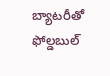బ్యాటరీతో ఫోల్డబుల్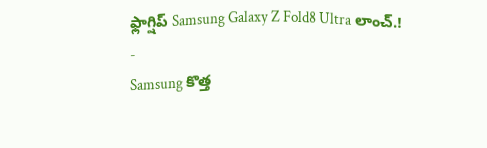ఫ్లాగ్షిప్ Samsung Galaxy Z Fold8 Ultra లాంచ్.!
-
Samsung కొత్త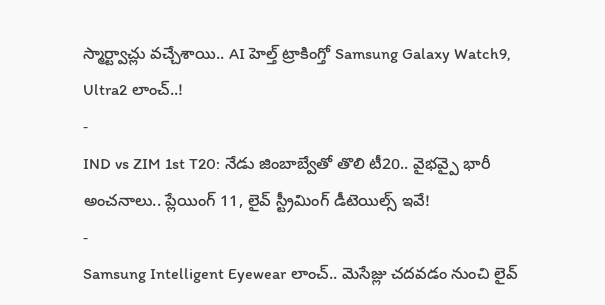స్మార్ట్వాచ్లు వచ్చేశాయి.. AI హెల్త్ ట్రాకింగ్తో Samsung Galaxy Watch9, Ultra2 లాంచ్..!
-
IND vs ZIM 1st T20: నేడు జింబాబ్వేతో తొలి టీ20.. వైభవ్పై భారీ అంచనాలు.. ప్లేయింగ్ 11, లైవ్ స్ట్రీమింగ్ డీటెయిల్స్ ఇవే!
-
Samsung Intelligent Eyewear లాంచ్.. మెసేజ్లు చదవడం నుంచి లైవ్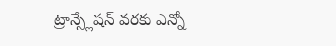ట్రాన్స్లేషన్ వరకు ఎన్నో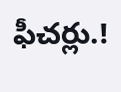ఫీచర్లు.!